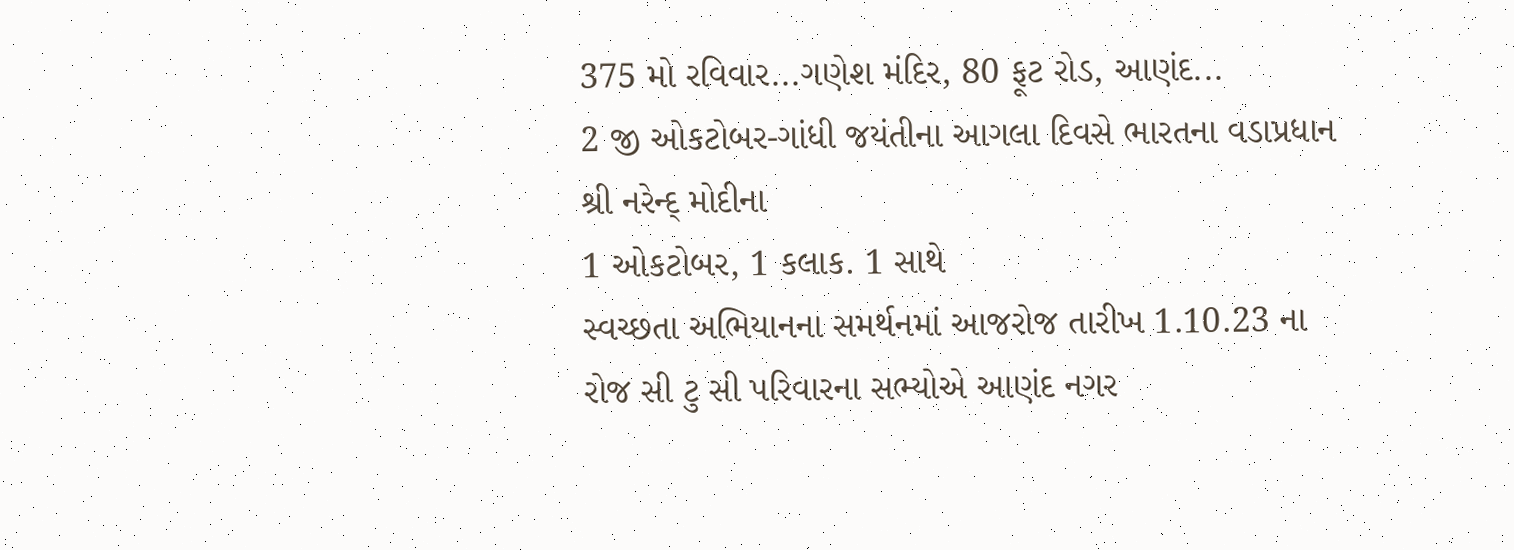375 મો રવિવાર...ગણેશ મંદિર, 80 ફૂટ રોડ, આણંદ...
2 જી ઓકટોબર-ગાંધી જયંતીના આગલા દિવસે ભારતના વડાપ્રધાન શ્રી નરેન્દ્ મોદીના
1 ઓકટોબર, 1 કલાક. 1 સાથે
સ્વચ્છતા અભિયાનના સમર્થનમાં આજરોજ તારીખ 1.10.23 ના રોજ સી ટુ સી પરિવારના સભ્યોએ આણંદ નગર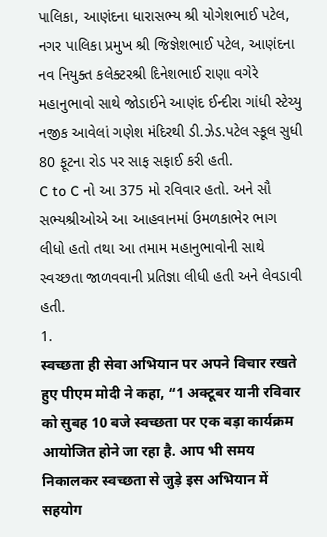પાલિકા, આણંદના ધારાસભ્ય શ્રી યોગેશભાઈ પટેલ, નગર પાલિકા પ્રમુખ શ્રી જિજ્ઞેશભાઈ પટેલ, આણંદના નવ નિયુક્ત કલેક્ટરશ્રી દિનેશભાઈ રાણા વગેરે મહાનુભાવો સાથે જોડાઈને આણંદ ઈન્દીરા ગાંધી સ્ટેચ્યુ નજીક આવેલાં ગણેશ મંદિરથી ડી.ઝેડ.પટેલ સ્કૂલ સુધી 80 ફૂટના રોડ પર સાફ સફાઈ કરી હતી.
C to C નો આ 375 મો રવિવાર હતો. અને સૌ સભ્યશ્રીઓએ આ આહવાનમાં ઉમળકાભેર ભાગ લીધો હતો તથા આ તમામ મહાનુભાવોની સાથે સ્વચ્છતા જાળવવાની પ્રતિજ્ઞા લીધી હતી અને લેવડાવી હતી.
1.
स्वच्छता ही सेवा अभियान पर अपने विचार रखते हुए पीएम मोदी ने कहा, “1 अक्टूबर यानी रविवार को सुबह 10 बजे स्वच्छता पर एक बड़ा कार्यक्रम आयोजित होने जा रहा है. आप भी समय निकालकर स्वच्छता से जुड़े इस अभियान में सहयोग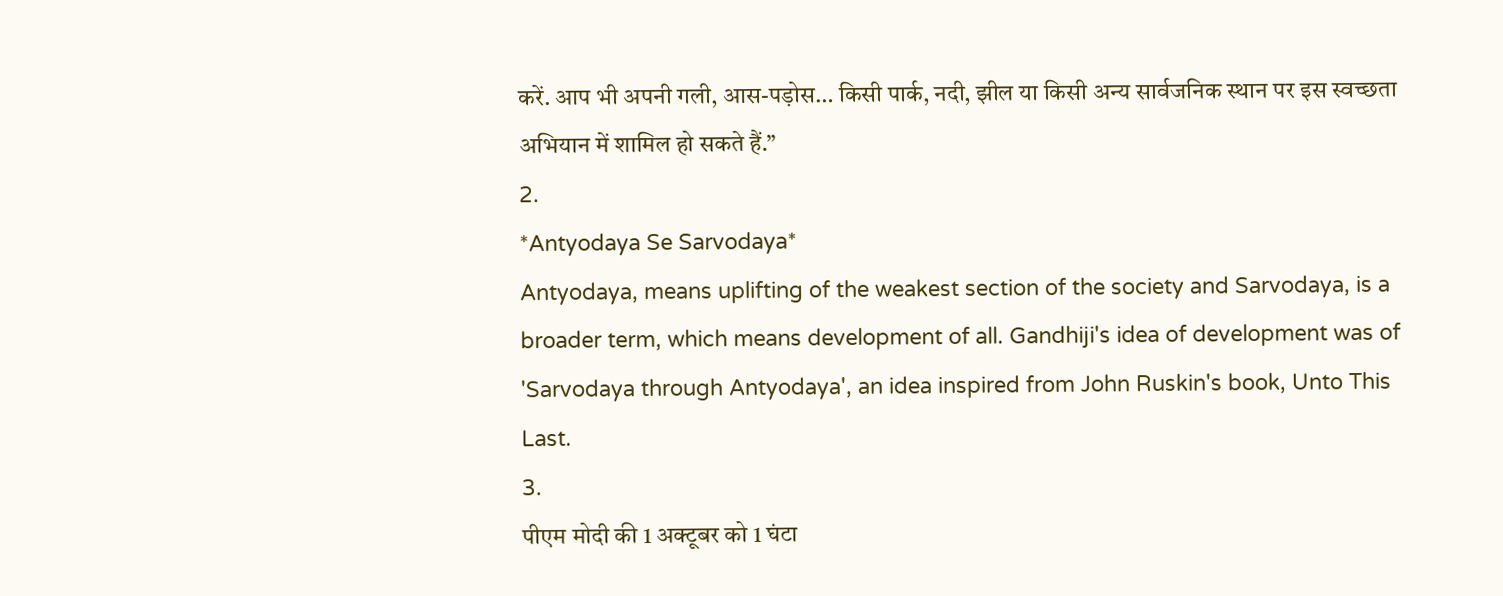करें. आप भी अपनी गली, आस-पड़ोस… किसी पार्क, नदी, झील या किसी अन्य सार्वजनिक स्थान पर इस स्वच्छता अभियान में शामिल हो सकते हैं.”
2.
*Antyodaya Se Sarvodaya*
Antyodaya, means uplifting of the weakest section of the society and Sarvodaya, is a broader term, which means development of all. Gandhiji's idea of development was of 'Sarvodaya through Antyodaya', an idea inspired from John Ruskin's book, Unto This Last.
3.
पीएम मोदी की 1 अक्टूबर को 1 घंटा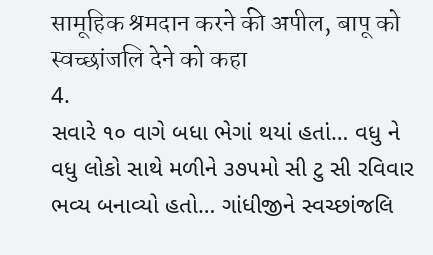सामूहिक श्रमदान करने की अपील, बापू को स्वच्छांजलि देने को कहा
4.
સવારે ૧૦ વાગે બધા ભેગાં થયાં હતાં… વધુ ને વધુ લોકો સાથે મળીને ૩૭૫મો સી ટુ સી રવિવાર ભવ્ય બનાવ્યો હતો… ગાંધીજીને સ્વચ્છાંજલિ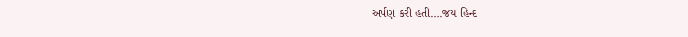અર્પણ કરી હતી….જય હિન્દ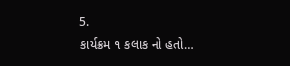5.
કાર્યક્રમ ૧ કલાક નો હતો…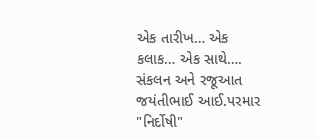એક તારીખ… એક કલાક… એક સાથે….
સંકલન અને રજૂઆત
જયંતીભાઈ આઈ.પરમાર "નિર્દોષી"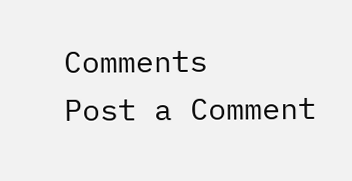Comments
Post a Comment